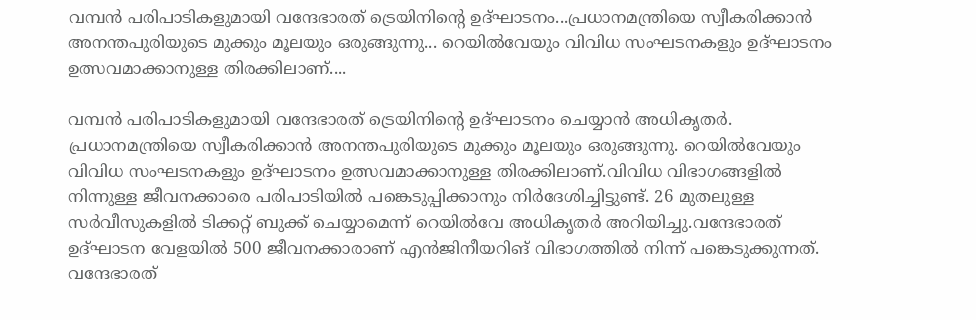വമ്പൻ പരിപാടികളുമായി വന്ദേഭാരത് ട്രെയിനിന്റെ ഉദ്ഘാടനം...പ്രധാനമന്ത്രിയെ സ്വീകരിക്കാൻ അനന്തപുരിയുടെ മുക്കും മൂലയും ഒരുങ്ങുന്നു... റെയിൽവേയും വിവിധ സംഘടനകളും ഉദ്ഘാടനം ഉത്സവമാക്കാനുള്ള തിരക്കിലാണ്....

വമ്പൻ പരിപാടികളുമായി വന്ദേഭാരത് ട്രെയിനിന്റെ ഉദ്ഘാടനം ചെയ്യാൻ അധികൃതർ. പ്രധാനമന്ത്രിയെ സ്വീകരിക്കാൻ അനന്തപുരിയുടെ മുക്കും മൂലയും ഒരുങ്ങുന്നു. റെയിൽവേയും വിവിധ സംഘടനകളും ഉദ്ഘാടനം ഉത്സവമാക്കാനുള്ള തിരക്കിലാണ്.വിവിധ വിഭാഗങ്ങളിൽ നിന്നുള്ള ജീവനക്കാരെ പരിപാടിയിൽ പങ്കെടുപ്പിക്കാനും നിർദേശിച്ചിട്ടുണ്ട്. 26 മുതലുള്ള സർവീസുകളിൽ ടിക്കറ്റ് ബുക്ക് ചെയ്യാമെന്ന് റെയിൽവേ അധികൃതർ അറിയിച്ചു.വന്ദേഭാരത് ഉദ്ഘാടന വേളയിൽ 500 ജീവനക്കാരാണ് എൻജിനീയറിങ് വിഭാഗത്തിൽ നിന്ന് പങ്കെടുക്കുന്നത്. വന്ദേഭാരത്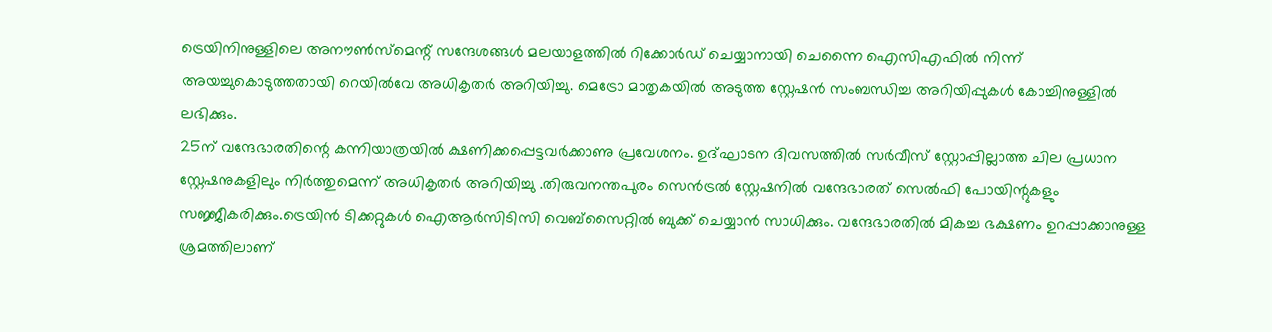ട്രെയിനിനുള്ളിലെ അനൗൺസ്മെന്റ് സന്ദേശങ്ങൾ മലയാളത്തിൽ റിക്കോർഡ് ചെയ്യാനായി ചെന്നൈ ഐസിഎഫിൽ നിന്ന് അയച്ചുകൊടുത്തതായി റെയിൽവേ അധികൃതർ അറിയിച്ചു. മെട്രോ മാതൃകയിൽ അടുത്ത സ്റ്റേഷൻ സംബന്ധിച്ച അറിയിപ്പുകൾ കോച്ചിനുള്ളിൽ ലഭിക്കും.
25ന് വന്ദേഭാരതിന്റെ കന്നിയാത്രയിൽ ക്ഷണിക്കപ്പെട്ടവർക്കാണു പ്രവേശനം. ഉദ്ഘാടന ദിവസത്തിൽ സർവീസ് സ്റ്റോപ്പില്ലാത്ത ചില പ്രധാന സ്റ്റേഷനുകളിലും നിർത്തുമെന്ന് അധികൃതർ അറിയിച്ചു .തിരുവനന്തപുരം സെൻട്രൽ സ്റ്റേഷനിൽ വന്ദേഭാരത് സെൽഫി പോയിന്റുകളും സജ്ജീകരിക്കും.ട്രെയിൻ ടിക്കറ്റുകൾ ഐആർസിടിസി വെബ്സൈറ്റിൽ ബുക്ക് ചെയ്യാൻ സാധിക്കും. വന്ദേഭാരതിൽ മികച്ച ഭക്ഷണം ഉറപ്പാക്കാനുള്ള ശ്രമത്തിലാണ്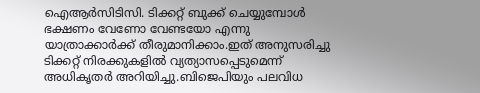ഐആർസിടിസി. ടിക്കറ്റ് ബുക്ക് ചെയ്യുമ്പോൾ ഭക്ഷണം വേണോ വേണ്ടയോ എന്നു യാത്രാക്കാർക്ക് തീരുമാനിക്കാം.ഇത് അനുസരിച്ചു ടിക്കറ്റ് നിരക്കുകളിൽ വ്യത്യാസപ്പെടുമെന്ന് അധികൃതർ അറിയിച്ചു.ബിജെപിയും പലവിധ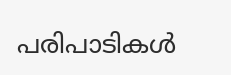പരിപാടികൾ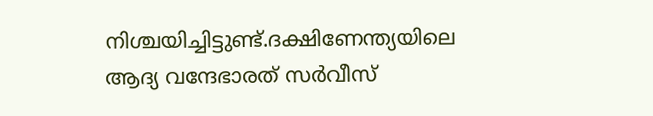നിശ്ചയിച്ചിട്ടുണ്ട്.ദക്ഷിണേന്ത്യയിലെ ആദ്യ വന്ദേഭാരത് സർവീസ്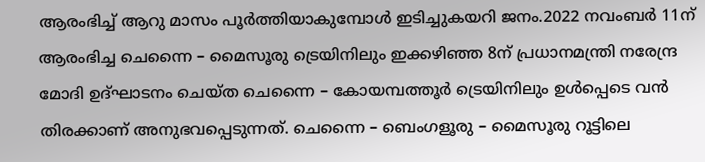ആരംഭിച്ച് ആറു മാസം പൂർത്തിയാകുമ്പോൾ ഇടിച്ചുകയറി ജനം.2022 നവംബർ 11ന് ആരംഭിച്ച ചെന്നൈ – മൈസൂരു ട്രെയിനിലും ഇക്കഴിഞ്ഞ 8ന് പ്രധാനമന്ത്രി നരേന്ദ്ര മോദി ഉദ്ഘാടനം ചെയ്ത ചെന്നൈ – കോയമ്പത്തൂർ ട്രെയിനിലും ഉൾപ്പെടെ വൻ തിരക്കാണ് അനുഭവപ്പെടുന്നത്. ചെന്നൈ – ബെംഗളൂരു – മൈസൂരു റൂട്ടിലെ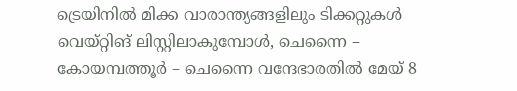ട്രെയിനിൽ മിക്ക വാരാന്ത്യങ്ങളിലും ടിക്കറ്റുകൾ വെയ്റ്റിങ് ലിസ്റ്റിലാകുമ്പോൾ, ചെന്നൈ – കോയമ്പത്തൂർ – ചെന്നൈ വന്ദേഭാരതിൽ മേയ് 8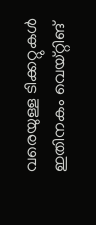വരെയുള്ള ടിക്കറ്റുകൾ ഇതിനകം വെയ്റ്റിങ്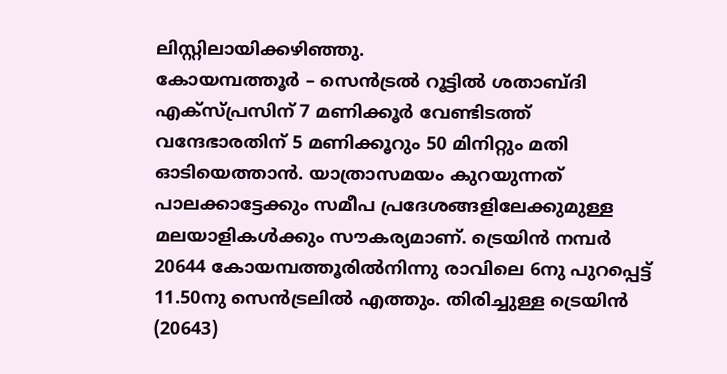ലിസ്റ്റിലായിക്കഴിഞ്ഞു.
കോയമ്പത്തൂർ – സെൻട്രൽ റൂട്ടിൽ ശതാബ്ദി എക്സ്പ്രസിന് 7 മണിക്കൂർ വേണ്ടിടത്ത് വന്ദേഭാരതിന് 5 മണിക്കൂറും 50 മിനിറ്റും മതി ഓടിയെത്താൻ. യാത്രാസമയം കുറയുന്നത് പാലക്കാട്ടേക്കും സമീപ പ്രദേശങ്ങളിലേക്കുമുള്ള മലയാളികൾക്കും സൗകര്യമാണ്. ട്രെയിൻ നമ്പർ 20644 കോയമ്പത്തൂരിൽനിന്നു രാവിലെ 6നു പുറപ്പെട്ട് 11.50നു സെൻട്രലിൽ എത്തും. തിരിച്ചുള്ള ട്രെയിൻ (20643)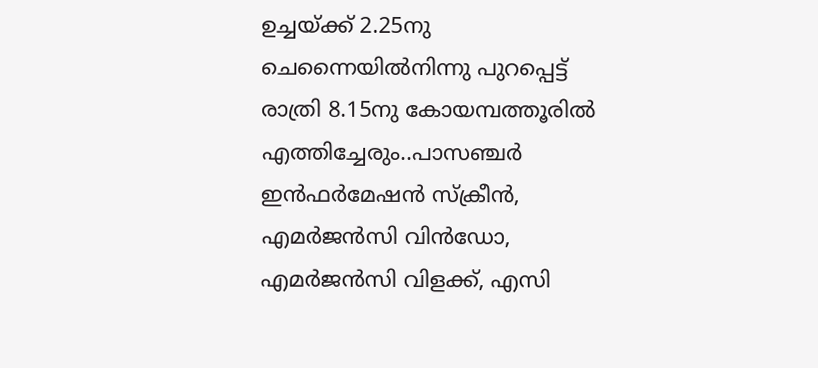ഉച്ചയ്ക്ക് 2.25നു ചെന്നൈയിൽനിന്നു പുറപ്പെട്ട് രാത്രി 8.15നു കോയമ്പത്തൂരിൽ എത്തിച്ചേരും..പാസഞ്ചർ ഇൻഫർമേഷൻ സ്ക്രീൻ, എമർജൻസി വിൻഡോ, എമർജൻസി വിളക്ക്, എസി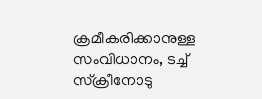ക്രമീകരിക്കാനുള്ള സംവിധാനം, ടച്ച് സ്ക്രീനോടു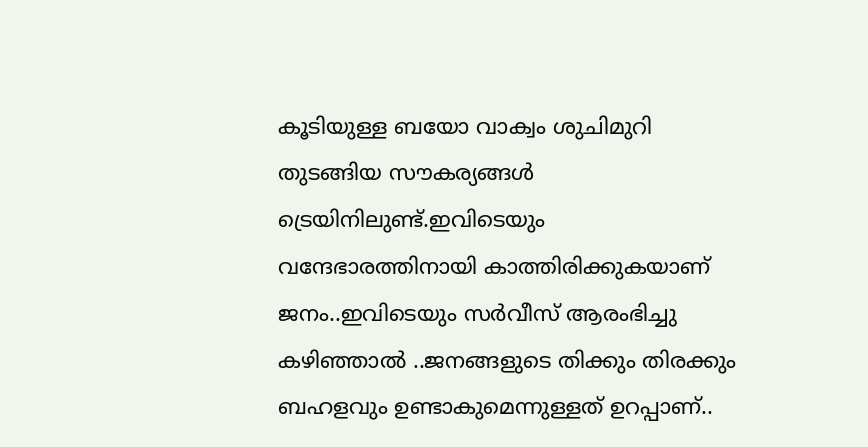കൂടിയുള്ള ബയോ വാക്വം ശുചിമുറി തുടങ്ങിയ സൗകര്യങ്ങൾ ട്രെയിനിലുണ്ട്.ഇവിടെയും വന്ദേഭാരത്തിനായി കാത്തിരിക്കുകയാണ് ജനം..ഇവിടെയും സർവീസ് ആരംഭിച്ചു കഴിഞ്ഞാൽ ..ജനങ്ങളുടെ തിക്കും തിരക്കും ബഹളവും ഉണ്ടാകുമെന്നുള്ളത് ഉറപ്പാണ്..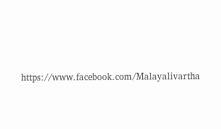https://www.facebook.com/Malayalivartha